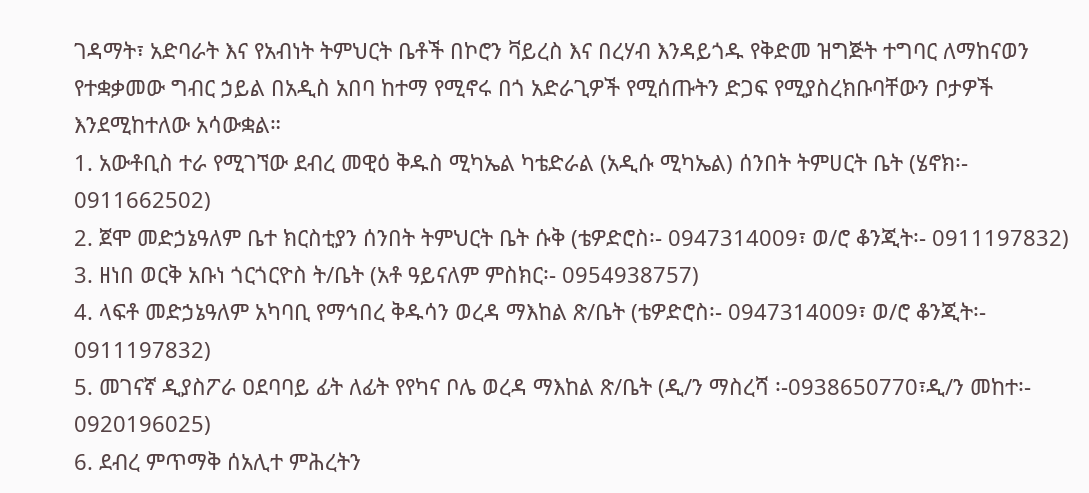ገዳማት፣ አድባራት እና የአብነት ትምህርት ቤቶች በኮሮን ቫይረስ እና በረሃብ እንዳይጎዱ የቅድመ ዝግጅት ተግባር ለማከናወን የተቋቃመው ግብር ኃይል በአዲስ አበባ ከተማ የሚኖሩ በጎ አድራጊዎች የሚሰጡትን ድጋፍ የሚያስረክቡባቸውን ቦታዎች እንደሚከተለው አሳውቋል።
1. አውቶቢስ ተራ የሚገኘው ደብረ መዊዕ ቅዱስ ሚካኤል ካቴድራል (አዲሱ ሚካኤል) ሰንበት ትምሀርት ቤት (ሄኖክ፡- 0911662502)
2. ጀሞ መድኃኔዓለም ቤተ ክርስቲያን ሰንበት ትምህርት ቤት ሱቅ (ቴዎድሮስ፡- 0947314009፣ ወ/ሮ ቆንጂት፡- 0911197832)
3. ዘነበ ወርቅ አቡነ ጎርጎርዮስ ት/ቤት (አቶ ዓይናለም ምስክር፡- 0954938757)
4. ላፍቶ መድኃኔዓለም አካባቢ የማኅበረ ቅዱሳን ወረዳ ማእከል ጽ/ቤት (ቴዎድሮስ፡- 0947314009፣ ወ/ሮ ቆንጂት፡- 0911197832)
5. መገናኛ ዲያስፖራ ዐደባባይ ፊት ለፊት የየካና ቦሌ ወረዳ ማእከል ጽ/ቤት (ዲ/ን ማስረሻ ፡-0938650770፣ዲ/ን መከተ፡- 0920196025)
6. ደብረ ምጥማቅ ሰአሊተ ምሕረትን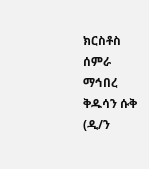ክርስቶስ ሰምራ ማኅበረ ቅዱሳን ሱቅ (ዲ/ን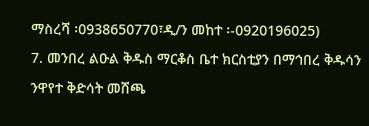ማስረሻ ፡0938650770፣ዲ/ን መከተ ፡-0920196025)
7. መንበረ ልዑል ቅዱስ ማርቆስ ቤተ ክርስቲያን በማኅበረ ቅዱሳን ንዋየተ ቅድሳት መሸጫ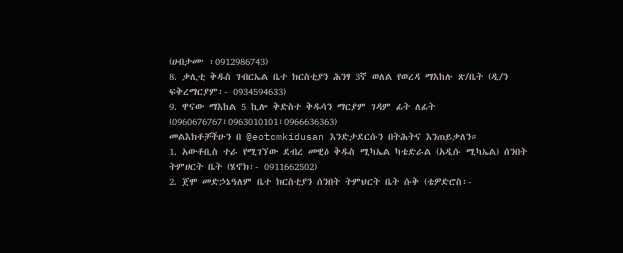(ሀብታሙ ፡0912986743)
8. ቃሊቲ ቅዱስ ገብርኤል ቤተ ክርስቲያን ሕንፃ 3ኛ ወለል የወረዳ ማእከሉ ጽ/ቤት (ዲ/ን ፍቅረማርያም፡- 0934594633)
9. ዋናው ማእከል 5 ኪሎ ቅድስተ ቅዱሳን ማርያም ገዳም ፊት ለፊት
(0960676767፣0963010101፣0966636363)
መልእክቶቻችሁን በ @eotcmkidusan እንድታደርሱን በትሕትና እንጠይቃለን።
1. አውቶቢስ ተራ የሚገኘው ደብረ መዊዕ ቅዱስ ሚካኤል ካቴድራል (አዲሱ ሚካኤል) ሰንበት ትምሀርት ቤት (ሄኖክ፡- 0911662502)
2. ጀሞ መድኃኔዓለም ቤተ ክርስቲያን ሰንበት ትምህርት ቤት ሱቅ (ቴዎድሮስ፡-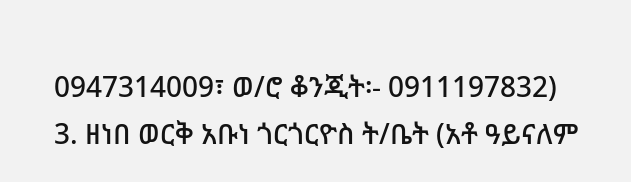0947314009፣ ወ/ሮ ቆንጂት፡- 0911197832)
3. ዘነበ ወርቅ አቡነ ጎርጎርዮስ ት/ቤት (አቶ ዓይናለም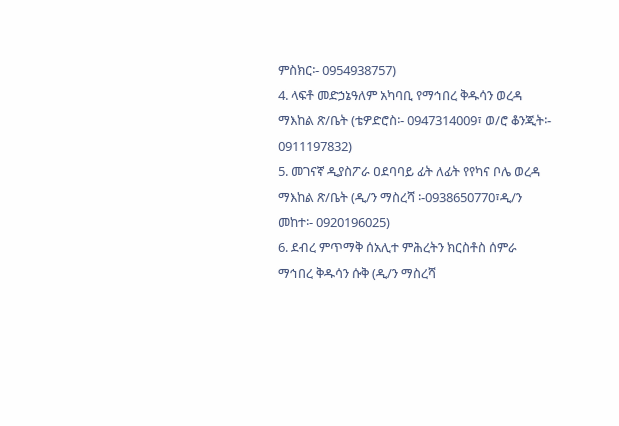ምስክር፡- 0954938757)
4. ላፍቶ መድኃኔዓለም አካባቢ የማኅበረ ቅዱሳን ወረዳ ማእከል ጽ/ቤት (ቴዎድሮስ፡- 0947314009፣ ወ/ሮ ቆንጂት፡- 0911197832)
5. መገናኛ ዲያስፖራ ዐደባባይ ፊት ለፊት የየካና ቦሌ ወረዳ ማእከል ጽ/ቤት (ዲ/ን ማስረሻ ፡-0938650770፣ዲ/ን መከተ፡- 0920196025)
6. ደብረ ምጥማቅ ሰአሊተ ምሕረትን ክርስቶስ ሰምራ ማኅበረ ቅዱሳን ሱቅ (ዲ/ን ማስረሻ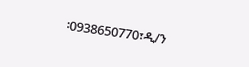፡0938650770፣ዲ/ን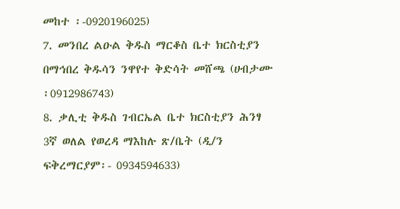መከተ ፡-0920196025)
7. መንበረ ልዑል ቅዱስ ማርቆስ ቤተ ክርስቲያን በማኅበረ ቅዱሳን ንዋየተ ቅድሳት መሸጫ (ሀብታሙ ፡0912986743)
8. ቃሊቲ ቅዱስ ገብርኤል ቤተ ክርስቲያን ሕንፃ 3ኛ ወለል የወረዳ ማእከሉ ጽ/ቤት (ዲ/ን ፍቅረማርያም፡- 0934594633)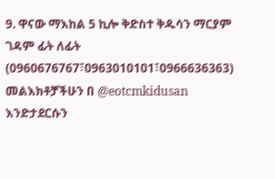9. ዋናው ማእከል 5 ኪሎ ቅድስተ ቅዱሳን ማርያም ገዳም ፊት ለፊት
(0960676767፣0963010101፣0966636363)
መልእክቶቻችሁን በ @eotcmkidusan እንድታደርሱን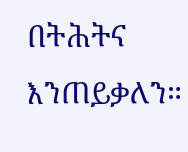በትሕትና እንጠይቃለን።